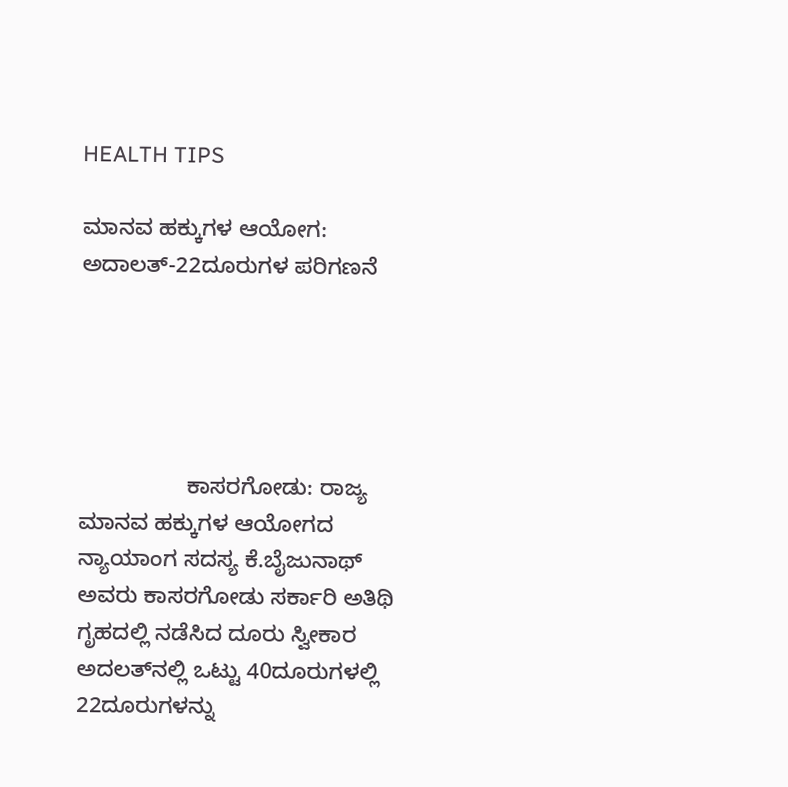HEALTH TIPS

ಮಾನವ ಹಕ್ಕುಗಳ ಆಯೋಗ: ಅದಾಲತ್-22ದೂರುಗಳ ಪರಿಗಣನೆ





                 ಕಾಸರಗೋಡು: ರಾಜ್ಯ ಮಾನವ ಹಕ್ಕುಗಳ ಆಯೋಗದ ನ್ಯಾಯಾಂಗ ಸದಸ್ಯ ಕೆ.ಬೈಜುನಾಥ್ ಅವರು ಕಾಸರಗೋಡು ಸರ್ಕಾರಿ ಅತಿಥಿ ಗೃಹದಲ್ಲಿ ನಡೆಸಿದ ದೂರು ಸ್ವೀಕಾರ ಅದಲತ್‍ನಲ್ಲಿ ಒಟ್ಟು 40ದೂರುಗಳಲ್ಲಿ 22ದೂರುಗಳನ್ನು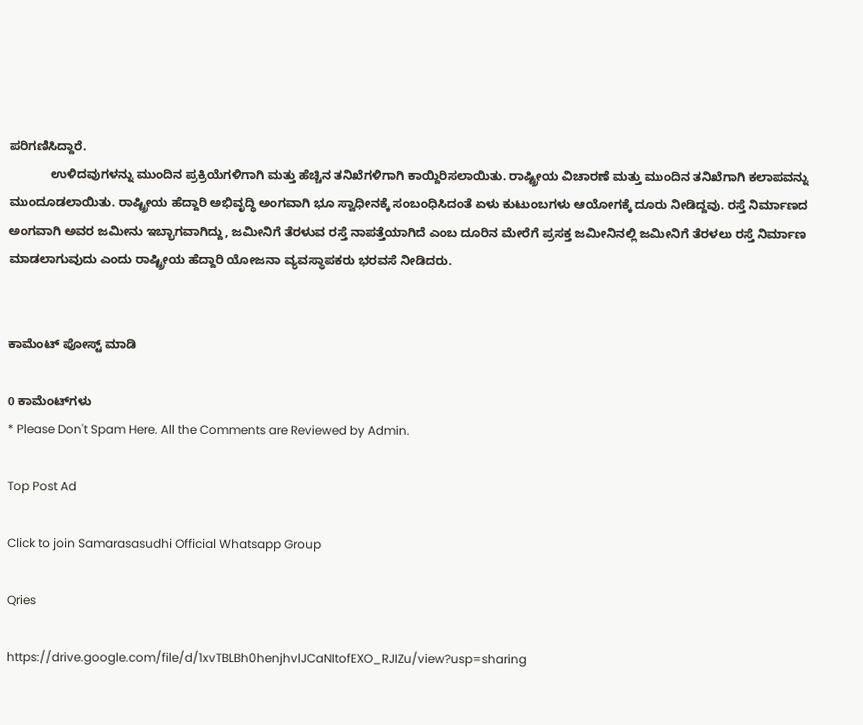ಪರಿಗಣಿಸಿದ್ದಾರೆ.
            ಉಳಿದವುಗಳನ್ನು ಮುಂದಿನ ಪ್ರಕ್ರಿಯೆಗಳಿಗಾಗಿ ಮತ್ತು ಹೆಚ್ಚಿನ ತನಿಖೆಗಳಿಗಾಗಿ ಕಾಯ್ದಿರಿಸಲಾಯಿತು. ರಾಷ್ಟ್ರೀಯ ವಿಚಾರಣೆ ಮತ್ತು ಮುಂದಿನ ತನಿಖೆಗಾಗಿ ಕಲಾಪವನ್ನು ಮುಂದೂಡಲಾಯಿತು. ರಾಷ್ಟ್ರೀಯ ಹೆದ್ದಾರಿ ಅಭಿವೃದ್ಧಿ ಅಂಗವಾಗಿ ಭೂ ಸ್ವಾಧೀನಕ್ಕೆ ಸಂಬಂಧಿಸಿದಂತೆ ಏಳು ಕುಟುಂಬಗಳು ಆಯೋಗಕ್ಕೆ ದೂರು ನೀಡಿದ್ದವು. ರಸ್ತೆ ನಿರ್ಮಾಣದ ಅಂಗವಾಗಿ ಅವರ ಜಮೀನು ಇಬ್ಭಾಗವಾಗಿದ್ದು, ಜಮೀನಿಗೆ ತೆರಳುವ ರಸ್ತೆ ನಾಪತ್ತೆಯಾಗಿದೆ ಎಂಬ ದೂರಿನ ಮೇರೆಗೆ ಪ್ರಸಕ್ತ ಜಮೀನಿನಲ್ಲಿ ಜಮೀನಿಗೆ ತೆರಳಲು ರಸ್ತೆ ನಿರ್ಮಾಣ ಮಾಡಲಾಗುವುದು ಎಂದು ರಾಷ್ಟ್ರೀಯ ಹೆದ್ದಾರಿ ಯೋಜನಾ ವ್ಯವಸ್ಥಾಪಕರು ಭರವಸೆ ನೀಡಿದರು.


ಕಾಮೆಂಟ್‌‌ ಪೋಸ್ಟ್‌ ಮಾಡಿ

0 ಕಾಮೆಂಟ್‌ಗಳು
* Please Don't Spam Here. All the Comments are Reviewed by Admin.

Top Post Ad

Click to join Samarasasudhi Official Whatsapp Group

Qries

https://drive.google.com/file/d/1xvTBLBh0henjhvlJCaNItofEXO_RJIZu/view?usp=sharing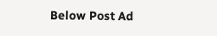Below Post Ad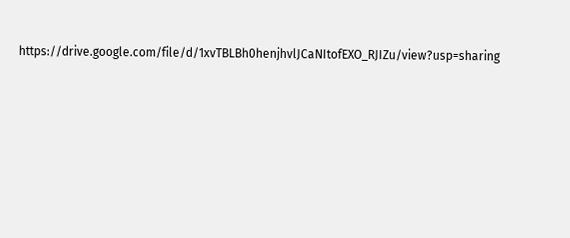https://drive.google.com/file/d/1xvTBLBh0henjhvlJCaNItofEXO_RJIZu/view?usp=sharing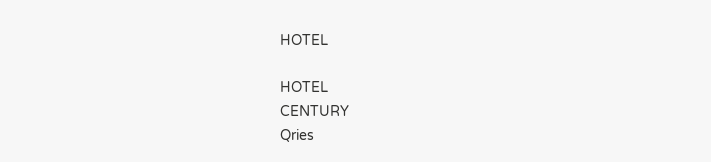HOTEL

HOTEL
CENTURY
Qries